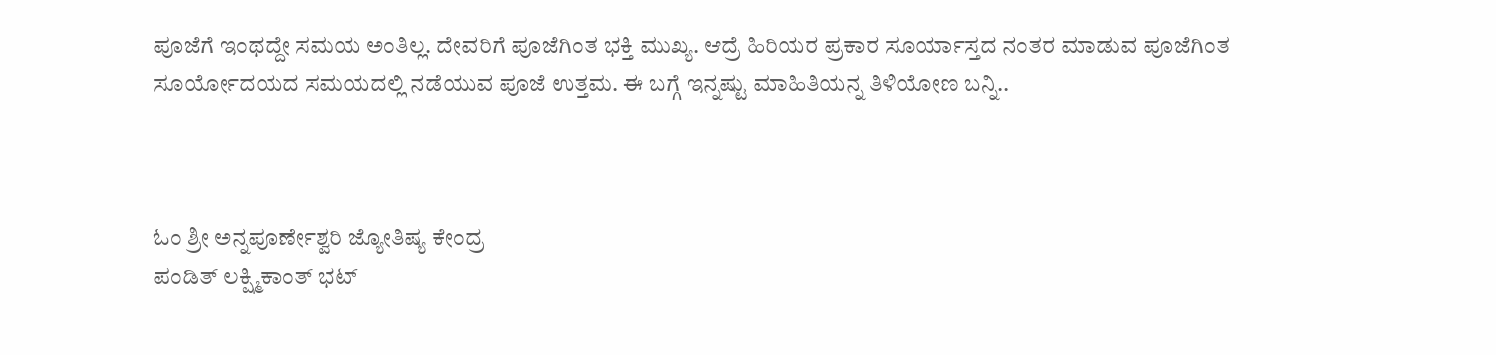ಪೂಜೆಗೆ ಇಂಥದ್ದೇ ಸಮಯ ಅಂತಿಲ್ಲ. ದೇವರಿಗೆ ಪೂಜೆಗಿಂತ ಭಕ್ತಿ ಮುಖ್ಯ. ಆದ್ರೆ ಹಿರಿಯರ ಪ್ರಕಾರ ಸೂರ್ಯಾಸ್ತದ ನಂತರ ಮಾಡುವ ಪೂಜೆಗಿಂತ ಸೂರ್ಯೋದಯದ ಸಮಯದಲ್ಲಿ ನಡೆಯುವ ಪೂಜೆ ಉತ್ತಮ. ಈ ಬಗ್ಗೆ ಇನ್ನಷ್ಟು ಮಾಹಿತಿಯನ್ನ ತಿಳಿಯೋಣ ಬನ್ನಿ..



ಓಂ ಶ್ರೀ ಅನ್ನಪೂರ್ಣೇಶ್ವರಿ ಜ್ಯೋತಿಷ್ಯ ಕೇಂದ್ರ
ಪಂಡಿತ್ ಲಕ್ಷ್ಮಿಕಾಂತ್ ಭಟ್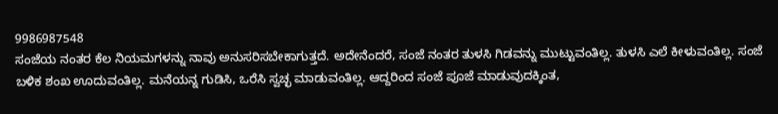9986987548
ಸಂಜೆಯ ನಂತರ ಕೆಲ ನಿಯಮಗಳನ್ನು ನಾವು ಅನುಸರಿಸಬೇಕಾಗುತ್ತದೆ. ಅದೇನೆಂದರೆ, ಸಂಜೆ ನಂತರ ತುಳಸಿ ಗಿಡವನ್ನು ಮುಟ್ಟುವಂತಿಲ್ಲ. ತುಳಸಿ ಎಲೆ ಕೀಳುವಂತಿಲ್ಲ. ಸಂಜೆ ಬಳಿಕ ಶಂಖ ಊದುವಂತಿಲ್ಲ. ಮನೆಯನ್ನ ಗುಡಿಸಿ, ಒರೆಸಿ ಸ್ವಚ್ಛ ಮಾಡುವಂತಿಲ್ಲ. ಆದ್ದರಿಂದ ಸಂಜೆ ಪೂಜೆ ಮಾಡುವುದಕ್ಕಿಂತ,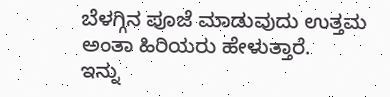ಬೆಳಗ್ಗಿನ ಪೂಜೆ ಮಾಡುವುದು ಉತ್ತಮ ಅಂತಾ ಹಿರಿಯರು ಹೇಳುತ್ತಾರೆ.
ಇನ್ನು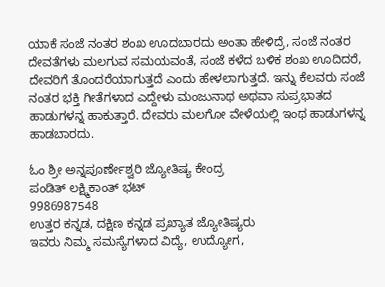ಯಾಕೆ ಸಂಜೆ ನಂತರ ಶಂಖ ಊದಬಾರದು ಅಂತಾ ಹೇಳಿದ್ರೆ, ಸಂಜೆ ನಂತರ ದೇವತೆಗಳು ಮಲಗುವ ಸಮಯವಂತೆ, ಸಂಜೆ ಕಳೆದ ಬಳಿಕ ಶಂಖ ಊದಿದರೆ, ದೇವರಿಗೆ ತೊಂದರೆಯಾಗುತ್ತದೆ ಎಂದು ಹೇಳಲಾಗುತ್ತದೆ. ಇನ್ನು ಕೆಲವರು ಸಂಜೆ ನಂತರ ಭಕ್ತಿ ಗೀತೆಗಳಾದ ಎದ್ದೇಳು ಮಂಜುನಾಥ ಅಥವಾ ಸುಪ್ರಭಾತದ ಹಾಡುಗಳನ್ನ ಹಾಕುತ್ತಾರೆ. ದೇವರು ಮಲಗೋ ವೇಳೆಯಲ್ಲಿ ಇಂಥ ಹಾಡುಗಳನ್ನ ಹಾಡಬಾರದು.

ಓಂ ಶ್ರೀ ಅನ್ನಪೂರ್ಣೇಶ್ವರಿ ಜ್ಯೋತಿಷ್ಯ ಕೇಂದ್ರ
ಪಂಡಿತ್ ಲಕ್ಷ್ಮಿಕಾಂತ್ ಭಟ್
9986987548
ಉತ್ತರ ಕನ್ನಡ, ದಕ್ಷಿಣ ಕನ್ನಡ ಪ್ರಖ್ಯಾತ ಜ್ಯೋತಿಷ್ಯರು
ಇವರು ನಿಮ್ಮ ಸಮಸ್ಯೆಗಳಾದ ವಿದ್ಯೆ, ಉದ್ಯೋಗ,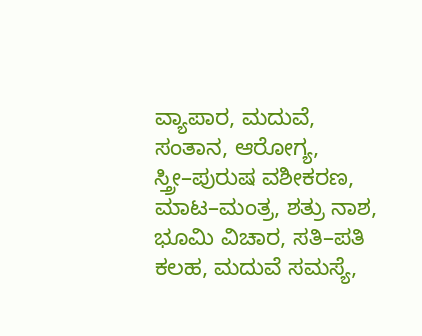ವ್ಯಾಪಾರ, ಮದುವೆ, ಸಂತಾನ, ಆರೋಗ್ಯ,
ಸ್ತ್ರೀ–ಪುರುಷ ವಶೀಕರಣ, ಮಾಟ–ಮಂತ್ರ, ಶತ್ರು ನಾಶ,
ಭೂಮಿ ವಿಚಾರ, ಸತಿ–ಪತಿ ಕಲಹ, ಮದುವೆ ಸಮಸ್ಯೆ,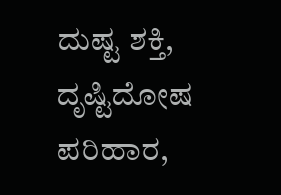ದುಷ್ಟ ಶಕ್ತಿ, ದೃಷ್ಟಿದೋಷ ಪರಿಹಾರ,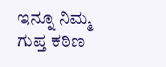ಇನ್ನೂ ನಿಮ್ಮ ಗುಪ್ತ ಕಠಿಣ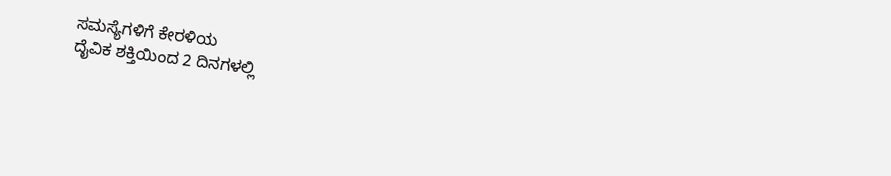ಸಮಸ್ಯೆಗಳಿಗೆ ಕೇರಳಿಯ
ದೈವಿಕ ಶಕ್ತಿಯಿಂದ 2 ದಿನಗಳಲ್ಲಿ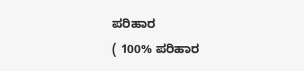ಪರಿಹಾರ
( 100% ಪರಿಹಾರ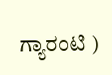ಗ್ಯಾರಂಟಿ )